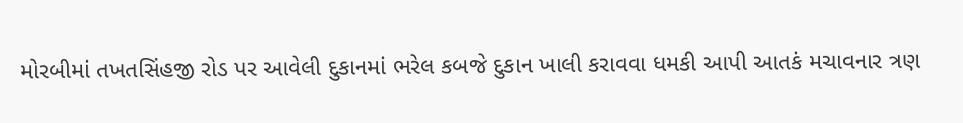મોરબીમાં તખતસિંહજી રોડ પર આવેલી દુકાનમાં ભરેલ કબજે દુકાન ખાલી કરાવવા ધમકી આપી આતકં મચાવનાર ત્રણ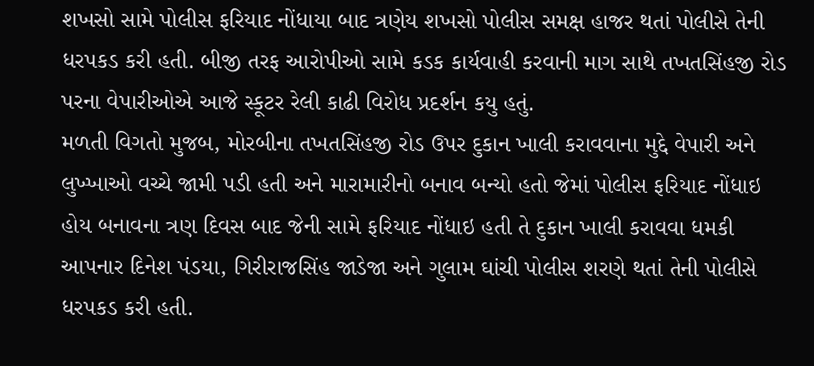શખસો સામે પોલીસ ફરિયાદ નોંધાયા બાદ ત્રણેય શખસો પોલીસ સમક્ષ હાજર થતાં પોલીસે તેની ધરપકડ કરી હતી. બીજી તરફ આરોપીઓ સામે કડક કાર્યવાહી કરવાની માગ સાથે તખતસિંહજી રોડ પરના વેપારીઓએ આજે સ્કૂટર રેલી કાઢી વિરોધ પ્રદર્શન કયુ હતું.
મળતી વિગતો મુજબ, મોરબીના તખતસિંહજી રોડ ઉપર દુકાન ખાલી કરાવવાના મુદ્દે વેપારી અને લુખ્ખાઓ વચ્ચે જામી પડી હતી અને મારામારીનો બનાવ બન્યો હતો જેમાં પોલીસ ફરિયાદ નોંધાઇ હોય બનાવના ત્રણ દિવસ બાદ જેની સામે ફરિયાદ નોંધાઇ હતી તે દુકાન ખાલી કરાવવા ધમકી આપનાર દિનેશ પંડયા, ગિરીરાજસિંહ જાડેજા અને ગુલામ ઘાંચી પોલીસ શરણે થતાં તેની પોલીસે ધરપકડ કરી હતી.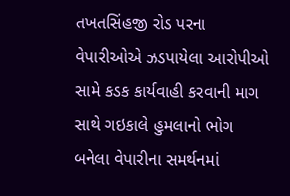તખતસિંહજી રોડ પરના વેપારીઓએ ઝડપાયેલા આરોપીઓ સામે કડક કાર્યવાહી કરવાની માગ સાથે ગઇકાલે હુમલાનો ભોગ બનેલા વેપારીના સમર્થનમાં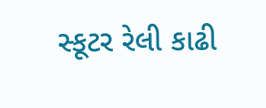સ્કૂટર રેલી કાઢી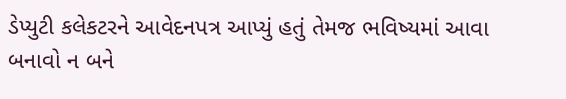ડેપ્યુટી કલેકટરને આવેદનપત્ર આપ્યું હતું તેમજ ભવિષ્યમાં આવા બનાવો ન બને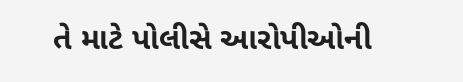તે માટે પોલીસે આરોપીઓની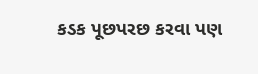કડક પૂછપરછ કરવા પણ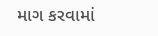માગ કરવામાં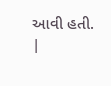આવી હતી.
|